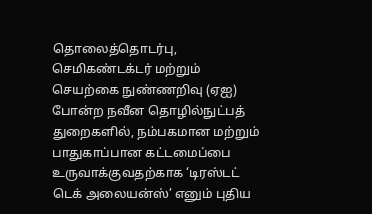தொலைத்தொடர்பு, செமிகண்டக்டர் மற்றும் செயற்கை நுண்ணறிவு (ஏஐ) போன்ற நவீன தொழில்நுட்பத் துறைகளில், நம்பகமான மற்றும் பாதுகாப்பான கட்டமைப்பை உருவாக்குவதற்காக ‘டிரஸ்டட் டெக் அலையன்ஸ்’ எனும் புதிய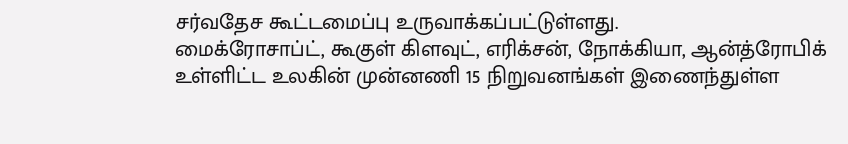சர்வதேச கூட்டமைப்பு உருவாக்கப்பட்டுள்ளது.
மைக்ரோசாப்ட், கூகுள் கிளவுட், எரிக்சன், நோக்கியா, ஆன்த்ரோபிக் உள்ளிட்ட உலகின் முன்னணி 15 நிறுவனங்கள் இணைந்துள்ள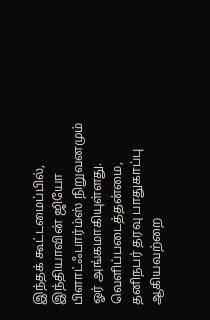இந்தக் கூட்டமைப்பில், இந்தியாவின் ஜியோ பிளாட்ஃபார்ம்ஸ் நிறுவனமும் ஓர் அங்கமாகியுள்ளது.
வெளிப்படைத்தன்மை, தனிநபர் தரவு பாதுகாப்பு ஆகியவற்றை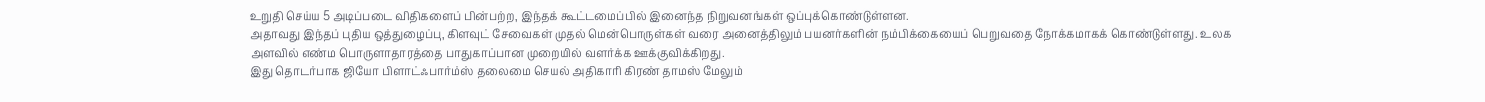உறுதி செய்ய 5 அடிப்படை விதிகளைப் பின்பற்ற, இந்தக் கூட்டமைப்பில் இனைந்த நிறுவனங்கள் ஒப்புக்கொண்டுள்ளன.
அதாவது இந்தப் புதிய ஒத்துழைப்பு, கிளவுட் சேவைகள் முதல் மென்பொருள்கள் வரை அனைத்திலும் பயனர்களின் நம்பிக்கையைப் பெறுவதை நோக்கமாகக் கொண்டுள்ளது. உலக அளவில் எண்ம பொருளாதாரத்தை பாதுகாப்பான முறையில் வளர்க்க ஊக்குவிக்கிறது.
இது தொடர்பாக ஜியோ பிளாட்ஃபார்ம்ஸ் தலைமை செயல் அதிகாரி கிரண் தாமஸ் மேலும்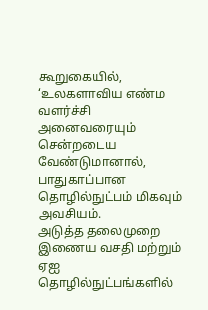கூறுகையில், ‘உலகளாவிய எண்ம வளர்ச்சி அனைவரையும் சென்றடைய வேண்டுமானால், பாதுகாப்பான தொழில்நுட்பம் மிகவும் அவசியம்.
அடுத்த தலைமுறை இணைய வசதி மற்றும் ஏஐ தொழில்நுட்பங்களில்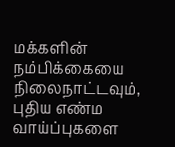மக்களின் நம்பிக்கையை நிலைநாட்டவும், புதிய எண்ம வாய்ப்புகளை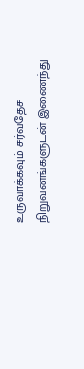உருவாக்கவும் சர்வதேச நிறுவனங்களுடன் இணைந்து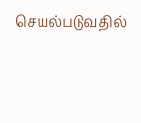செயல்படுவதில்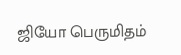ஜியோ பெருமிதம்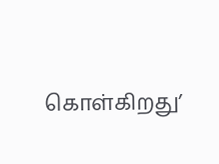கொள்கிறது’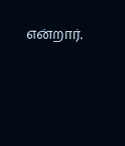என்றார்.